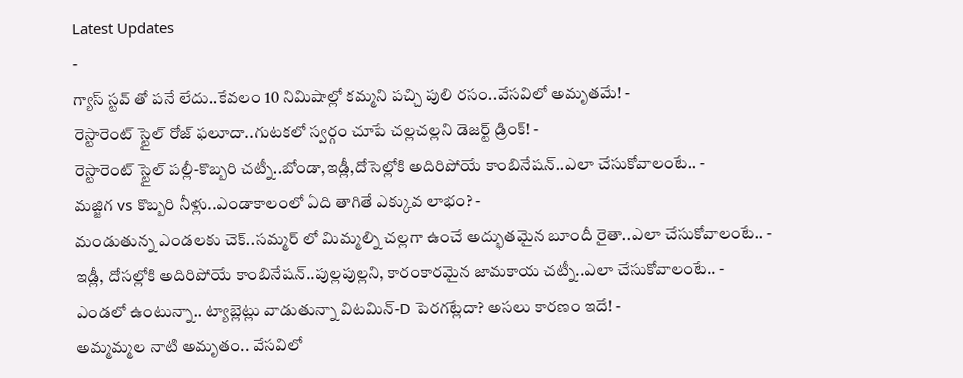Latest Updates
-
గ్యాస్ స్టవ్ తో పనే లేదు..కేవలం 10 నిమిషాల్లో కమ్మని పచ్చి పులి రసం..వేసవిలో అమృతమే! -
రెస్టారెంట్ స్టైల్ రోజ్ ఫలూదా..గుటకలో స్వర్గం చూపే చల్లచల్లని డెజర్ట్ డ్రింక్! -
రెస్టారెంట్ స్టైల్ పల్లీ-కొబ్బరి చట్నీ..బోండా,ఇడ్లీ,దోసెల్లోకి అదిరిపోయే కాంబినేషన్..ఎలా చేసుకోవాలంటే.. -
మజ్జిగ vs కొబ్బరి నీళ్లు..ఎండాకాలంలో ఏది తాగితే ఎక్కువ లాభం? -
మండుతున్న ఎండలకు చెక్..సమ్మర్ లో మిమ్మల్ని చల్లగా ఉంచే అద్భుతమైన బూందీ రైతా..ఎలా చేసుకోవాలంటే.. -
ఇడ్లీ, దోసల్లోకి అదిరిపోయే కాంబినేషన్..పుల్లపుల్లని, కారంకారమైన జామకాయ చట్నీ..ఎలా చేసుకోవాలంటే.. -
ఎండలో ఉంటున్నా.. ట్యాబ్లెట్లు వాడుతున్నా విటమిన్-D పెరగట్లేదా? అసలు కారణం ఇదే! -
అమ్మమ్మల నాటి అమృతం.. వేసవిలో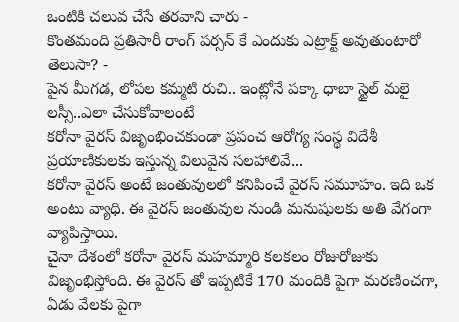ఒంటికి చలువ చేసే తరవాని చారు -
కొంతమంది ప్రతిసారీ రాంగ్ పర్సన్ కే ఎందుకు ఎట్రాక్ట్ అవుతుంటారో తెలుసా? -
పైన మీగడ, లోపల కమ్మటి రుచి.. ఇంట్లోనే పక్కా ధాబా స్టైల్ మలై లస్సీ..ఎలా చేసుకోవాలంటే
కరోనా వైరస్ విజృంభించకుండా ప్రపంచ ఆరోగ్య సంస్థ విదేశీ ప్రయాణికులకు ఇస్తున్న విలువైన సలహాలివే...
కరోనా వైరస్ అంటే జంతువులలో కనిపించే వైరస్ సమూహం. ఇది ఒక అంటు వ్యాధి. ఈ వైరస్ జంతువుల నుండి మనుషులకు అతి వేగంగా వ్యాపిస్తాయి.
చైనా దేశంలో కరోనా వైరస్ మహమ్మారి కలకలం రోజురోజుకు విజృంభిస్తోంది. ఈ వైరస్ తో ఇప్పటికే 170 మందికి పైగా మరణించగా, ఏడు వేలకు పైగా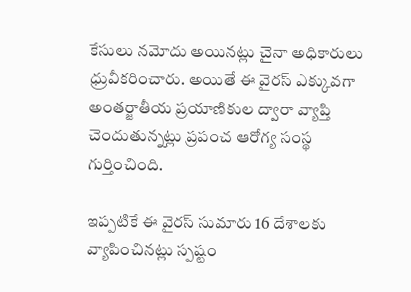కేసులు నమోదు అయినట్లు చైనా అధికారులు ధ్రువీకరించారు. అయితే ఈ వైరస్ ఎక్కువగా అంతర్జాతీయ ప్రయాణికుల ద్వారా వ్యాప్తి చెందుతున్నట్లు ప్రపంచ ఆరోగ్య సంస్థ గుర్తించింది.

ఇప్పటికే ఈ వైరస్ సుమారు 16 దేశాలకు వ్యాపించినట్లు స్పష్టం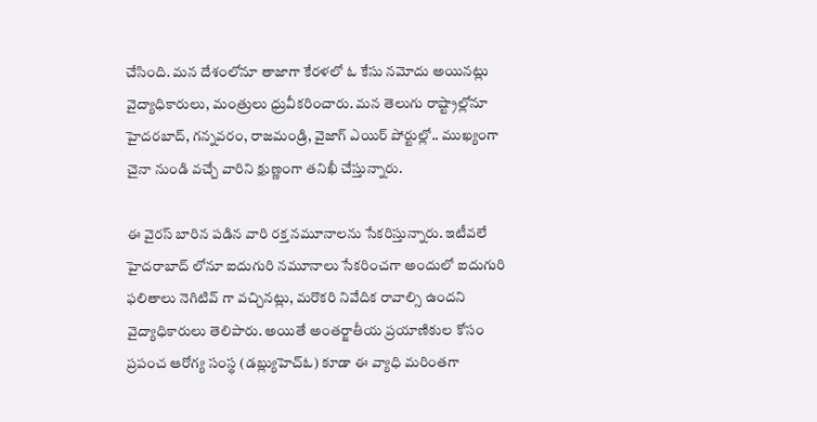చేసింది. మన దేశంలోనూ తాజాగా కేరళలో ఓ కేసు నమోదు అయినట్లు వైద్యాధికారులు, మంత్రులు ధ్రువీకరించారు. మన తెలుగు రాష్ట్రాల్లోనూ హైదరబాద్, గన్నవరం, రాజమండ్రి, వైజాగ్ ఎయిర్ పోర్టుల్లో.. ముఖ్యంగా చైనా నుండి వచ్చే వారిని క్షుణ్ణంగా తనిఖీ చేస్తున్నారు.

ఈ వైరస్ బారిన పడిన వారి రక్త నమూనాలను సేకరిస్తున్నారు. ఇటీవలే హైదరాబాద్ లోనూ ఐదుగురి నమూనాలు సేకరించగా అందులో ఐదుగురి ఫలితాలు నెగిటివ్ గా వచ్చినట్లు, మరొకరి నివేదిక రావాల్సి ఉందని వైద్యాధికారులు తెలిపారు. అయితే అంతర్జాతీయ ప్రయాణికుల కోసం ప్రపంచ ఆరోగ్య సంస్థ (డబ్ల్యుహెచ్ఓ) కూడా ఈ వ్యాధి మరింతగా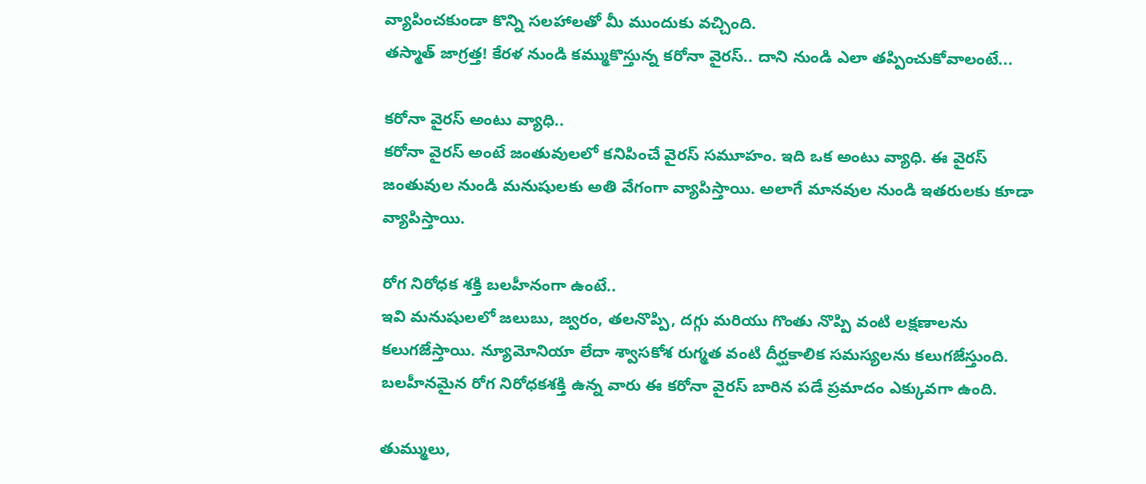వ్యాపించకుండా కొన్ని సలహాలతో మీ ముందుకు వచ్చింది.
తస్మాత్ జాగ్రత్త! కేరళ నుండి కమ్ముకొస్తున్న కరోనా వైరస్.. దాని నుండి ఎలా తప్పించుకోవాలంటే...

కరోనా వైరస్ అంటు వ్యాధి..
కరోనా వైరస్ అంటే జంతువులలో కనిపించే వైరస్ సమూహం. ఇది ఒక అంటు వ్యాధి. ఈ వైరస్ జంతువుల నుండి మనుషులకు అతి వేగంగా వ్యాపిస్తాయి. అలాగే మానవుల నుండి ఇతరులకు కూడా వ్యాపిస్తాయి.

రోగ నిరోధక శక్తి బలహీనంగా ఉంటే..
ఇవి మనుషులలో జలుబు, జ్వరం, తలనొప్పి, దగ్గు మరియు గొంతు నొప్పి వంటి లక్షణాలను కలుగజేస్తాయి. న్యూమోనియా లేదా శ్వాసకోశ రుగ్మత వంటి దీర్ఘకాలిక సమస్యలను కలుగజేస్తుంది. బలహీనమైన రోగ నిరోధకశక్తి ఉన్న వారు ఈ కరోనా వైరస్ బారిన పడే ప్రమాదం ఎక్కువగా ఉంది.

తుమ్ములు,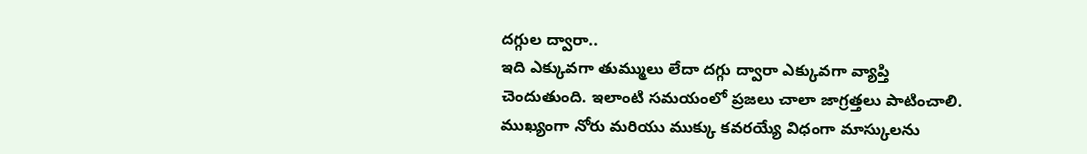దగ్గుల ద్వారా..
ఇది ఎక్కువగా తుమ్ములు లేదా దగ్గు ద్వారా ఎక్కువగా వ్యాప్తి చెందుతుంది. ఇలాంటి సమయంలో ప్రజలు చాలా జాగ్రత్తలు పాటించాలి. ముఖ్యంగా నోరు మరియు ముక్కు కవరయ్యే విధంగా మాస్కులను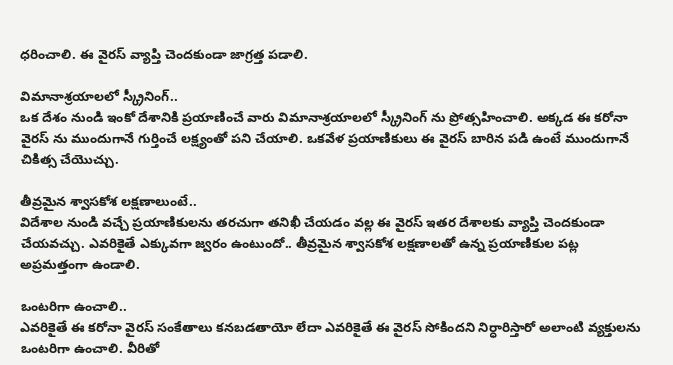ధరించాలి. ఈ వైరస్ వ్యాప్తి చెందకుండా జాగ్రత్త పడాలి.

విమానాశ్రయాలలో స్క్రీనింగ్..
ఒక దేశం నుండి ఇంకో దేశానికి ప్రయాణించే వారు విమానాశ్రయాలలో స్క్రీనింగ్ ను ప్రోత్సహించాలి. అక్కడ ఈ కరోనా వైరస్ ను ముందుగానే గుర్తించే లక్ష్యంతో పని చేయాలి. ఒకవేళ ప్రయాణికులు ఈ వైరస్ బారిన పడి ఉంటే ముందుగానే చికిత్స చేయొచ్చు.

తీవ్రమైన శ్వాసకోశ లక్షణాలుంటే..
విదేశాల నుండి వచ్చే ప్రయాణికులను తరచుగా తనిఖీ చేయడం వల్ల ఈ వైరస్ ఇతర దేశాలకు వ్యాప్తి చెందకుండా చేయవచ్చు. ఎవరికైతే ఎక్కువగా జ్వరం ఉంటుందో.. తీవ్రమైన శ్వాసకోశ లక్షణాలతో ఉన్న ప్రయాణికుల పట్ల అప్రమత్తంగా ఉండాలి.

ఒంటరిగా ఉంచాలి..
ఎవరికైతే ఈ కరోనా వైరస్ సంకేతాలు కనబడతాయో లేదా ఎవరికైతే ఈ వైరస్ సోకిందని నిర్ధారిస్తారో అలాంటి వ్యక్తులను ఒంటరిగా ఉంచాలి. వీరితో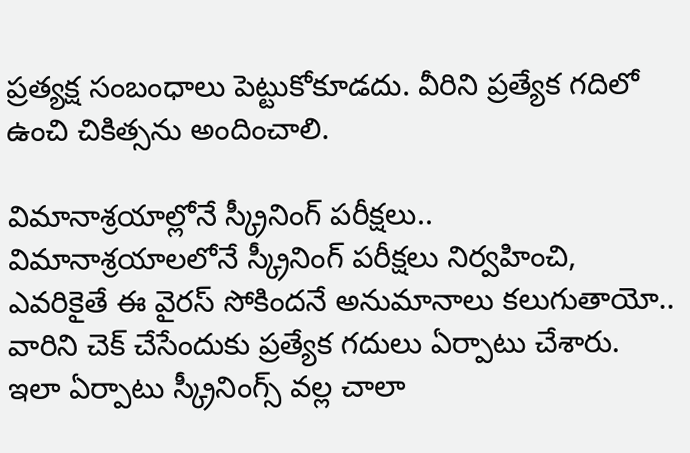ప్రత్యక్ష సంబంధాలు పెట్టుకోకూడదు. వీరిని ప్రత్యేక గదిలో ఉంచి చికిత్సను అందించాలి.

విమానాశ్రయాల్లోనే స్క్రీనింగ్ పరీక్షలు..
విమానాశ్రయాలలోనే స్క్రీనింగ్ పరీక్షలు నిర్వహించి, ఎవరికైతే ఈ వైరస్ సోకిందనే అనుమానాలు కలుగుతాయో.. వారిని చెక్ చేసేందుకు ప్రత్యేక గదులు ఏర్పాటు చేశారు. ఇలా ఏర్పాటు స్క్రీనింగ్స్ వల్ల చాలా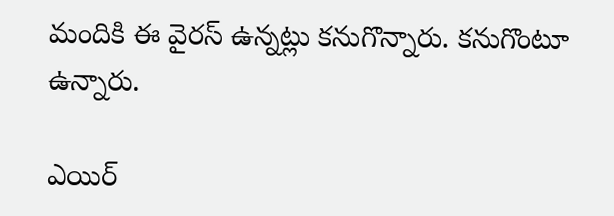మందికి ఈ వైరస్ ఉన్నట్లు కనుగొన్నారు. కనుగొంటూ ఉన్నారు.

ఎయిర్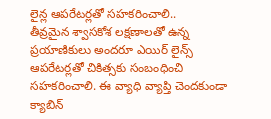లైన్ల ఆపరేటర్లతో సహకరించాలి..
తీవ్రమైన శ్వాసకోశ లక్షణాలతో ఉన్న ప్రయాణికులు అందరూ ఎయిర్ లైన్స్ ఆపరేటర్లతో చికిత్సకు సంబంధించి సహకరించాలి. ఈ వ్యాధి వ్యాప్తి చెందకుండా క్యాబిన్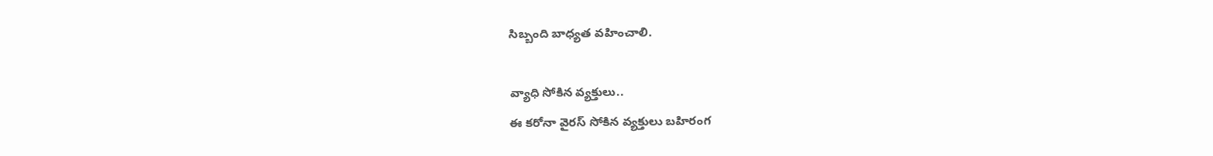సిబ్బంది బాధ్యత వహించాలి.

వ్యాధి సోకిన వ్యక్తులు..
ఈ కరోనా వైరస్ సోకిన వ్యక్తులు బహిరంగ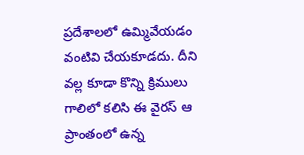ప్రదేశాలలో ఉమ్మివేయడం వంటివి చేయకూడదు. దీని వల్ల కూడా కొన్ని క్రిములు గాలిలో కలిసి ఈ వైరస్ ఆ ప్రాంతంలో ఉన్న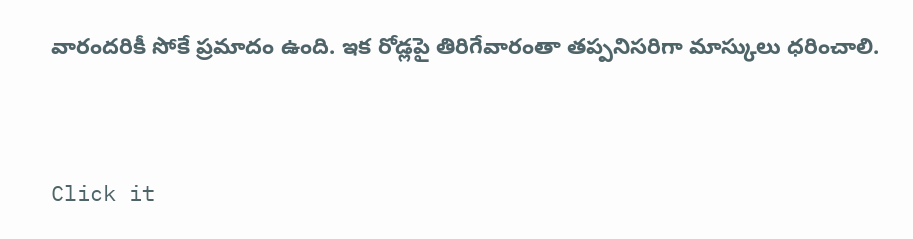వారందరికీ సోకే ప్రమాదం ఉంది. ఇక రోడ్లపై తిరిగేవారంతా తప్పనిసరిగా మాస్కులు ధరించాలి.



Click it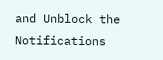and Unblock the Notifications